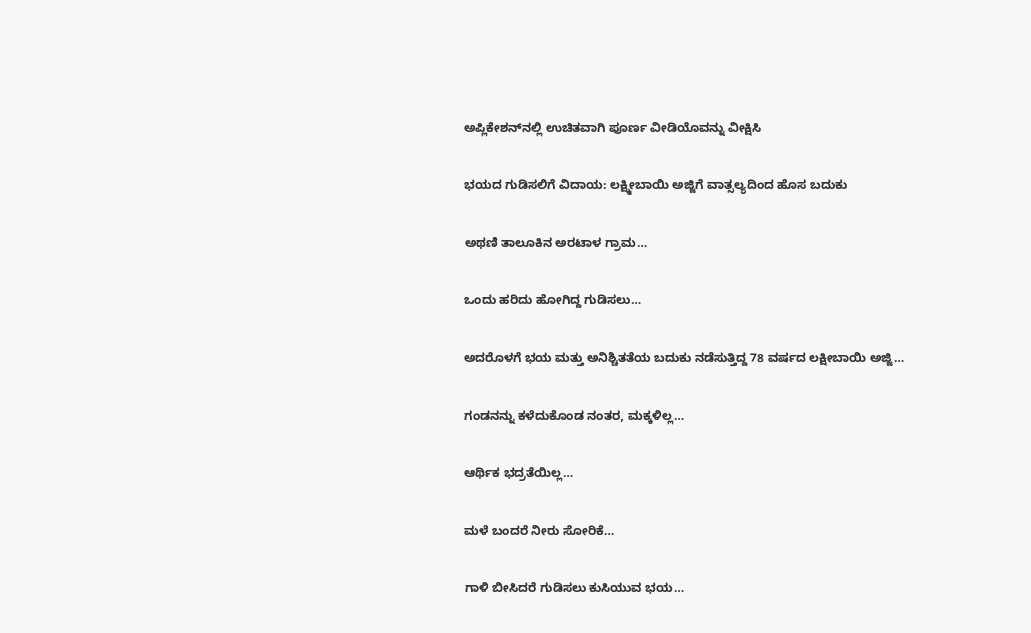ಅಪ್ಲಿಕೇಶನ್‌ನಲ್ಲಿ ಉಚಿತವಾಗಿ ಪೂರ್ಣ ವೀಡಿಯೊವನ್ನು ವೀಕ್ಷಿಸಿ

ಭಯದ ಗುಡಿಸಲಿಗೆ ವಿದಾಯ: ಲಕ್ಷ್ಮೀಬಾಯಿ ಅಜ್ಜಿಗೆ ವಾತ್ಸಲ್ಯದಿಂದ ಹೊಸ ಬದುಕು

ಅಥಣಿ ತಾಲೂಕಿನ ಅರಟಾಳ ಗ್ರಾಮ…

ಒಂದು ಹರಿದು ಹೋಗಿದ್ದ ಗುಡಿಸಲು…

ಅದರೊಳಗೆ ಭಯ ಮತ್ತು ಅನಿಶ್ಚಿತತೆಯ ಬದುಕು ನಡೆಸುತ್ತಿದ್ದ 78 ವರ್ಷದ ಲಕ್ಷೀಬಾಯಿ ಅಜ್ಜಿ…

ಗಂಡನನ್ನು ಕಳೆದುಕೊಂಡ ನಂತರ, ಮಕ್ಕಳಿಲ್ಲ…

ಆರ್ಥಿಕ ಭದ್ರತೆಯಿಲ್ಲ…

ಮಳೆ ಬಂದರೆ ನೀರು ಸೋರಿಕೆ…

ಗಾಳಿ ಬೀಸಿದರೆ ಗುಡಿಸಲು ಕುಸಿಯುವ ಭಯ…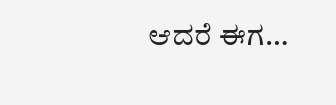ಆದರೆ ಈಗ…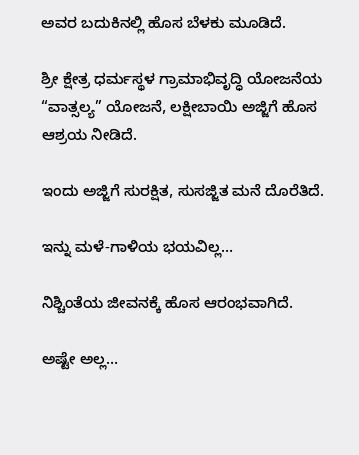ಅವರ ಬದುಕಿನಲ್ಲಿ ಹೊಸ ಬೆಳಕು ಮೂಡಿದೆ.

ಶ್ರೀ ಕ್ಷೇತ್ರ ಧರ್ಮಸ್ಥಳ ಗ್ರಾಮಾಭಿವೃದ್ಧಿ ಯೋಜನೆಯ “ವಾತ್ಸಲ್ಯ” ಯೋಜನೆ, ಲಕ್ಷೀಬಾಯಿ ಅಜ್ಜಿಗೆ ಹೊಸ ಆಶ್ರಯ ನೀಡಿದೆ.

ಇಂದು ಅಜ್ಜಿಗೆ ಸುರಕ್ಷಿತ, ಸುಸಜ್ಜಿತ ಮನೆ ದೊರೆತಿದೆ.

ಇನ್ನು ಮಳೆ-ಗಾಳಿಯ ಭಯವಿಲ್ಲ…

ನಿಶ್ಚಿಂತೆಯ ಜೀವನಕ್ಕೆ ಹೊಸ ಆರಂಭವಾಗಿದೆ.

ಅಷ್ಟೇ ಅಲ್ಲ…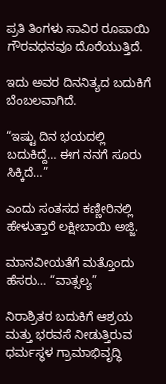ಪ್ರತಿ ತಿಂಗಳು ಸಾವಿರ ರೂಪಾಯಿ ಗೌರವಧನವೂ ದೊರೆಯುತ್ತಿದೆ.

ಇದು ಅವರ ದಿನನಿತ್ಯದ ಬದುಕಿಗೆ ಬೆಂಬಲವಾಗಿದೆ.

“ಇಷ್ಟು ದಿನ ಭಯದಲ್ಲಿ ಬದುಕಿದ್ದೆ… ಈಗ ನನಗೆ ಸೂರು ಸಿಕ್ಕಿದೆ…”

ಎಂದು ಸಂತಸದ ಕಣ್ಣೀರಿನಲ್ಲಿ ಹೇಳುತ್ತಾರೆ ಲಕ್ಷೀಬಾಯಿ ಅಜ್ಜಿ.

ಮಾನವೀಯತೆಗೆ ಮತ್ತೊಂದು ಹೆಸರು… “ವಾತ್ಸಲ್ಯ”

ನಿರಾಶ್ರಿತರ ಬದುಕಿಗೆ ಆಶ್ರಯ ಮತ್ತು ಭರವಸೆ ನೀಡುತ್ತಿರುವ ಧರ್ಮಸ್ಥಳ ಗ್ರಾಮಾಭಿವೃದ್ಧಿ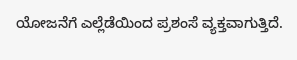ಯೋಜನೆಗೆ ಎಲ್ಲೆಡೆಯಿಂದ ಪ್ರಶಂಸೆ ವ್ಯಕ್ತವಾಗುತ್ತಿದೆ.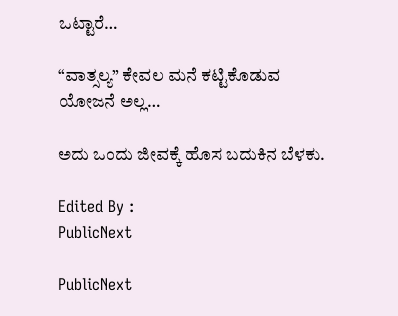ಒಟ್ಟಾರೆ…

“ವಾತ್ಸಲ್ಯ” ಕೇವಲ ಮನೆ ಕಟ್ಟಿಕೊಡುವ ಯೋಜನೆ ಅಲ್ಲ…

ಅದು ಒಂದು ಜೀವಕ್ಕೆ ಹೊಸ ಬದುಕಿನ ಬೆಳಕು.

Edited By :
PublicNext

PublicNext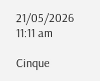21/05/2026 11:11 am

Cinque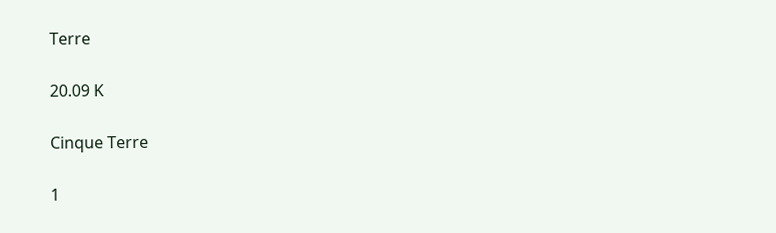Terre

20.09 K

Cinque Terre

1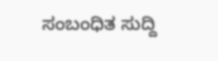ಸಂಬಂಧಿತ ಸುದ್ದಿ